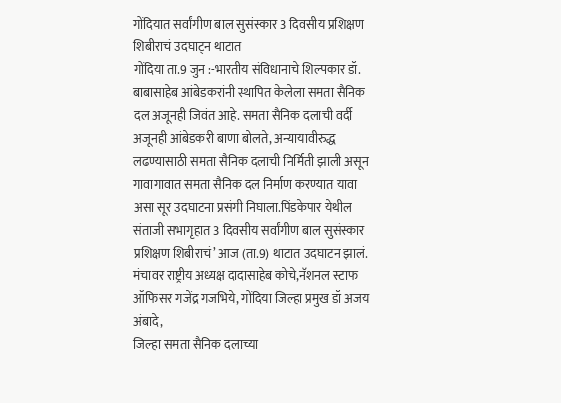गोंदियात सर्वांगीण बाल सुसंस्कार 3 दिवसीय प्रशिक्षण शिबीराचं उदघाट्न थाटात
गोंदिया ता.9 जुन :-भारतीय संविधानाचे शिल्पकार डॉ. बाबासाहेब आंबेडकरांनी स्थापित केलेला समता सैनिक दल अजूनही जिवंत आहे. समता सैनिक दलाची वर्दी अजूनही आंबेडकरी बाणा बोलते, अन्यायावीरुद्ध लढण्यासाठी समता सैनिक दलाची निर्मिती झाली असून गावागावात समता सैनिक दल निर्माण करण्यात यावा असा सूर उदघाटना प्रसंगी निघाला.पिंडकेपार येथील संताजी सभागृहात 3 दिवसीय सर्वांगीण बाल सुसंस्कार प्रशिक्षण शिबीराचं’ आज (ता.9) थाटात उदघाटन झालं.
मंचावर राष्ट्रीय अध्यक्ष दादासाहेब कोचे,नॅशनल स्टाफ ऑफिसर गजेंद्र गजभिये, गोंदिया जिल्हा प्रमुख डॉ अजय अंबादे,
जिल्हा समता सैनिक दलाच्या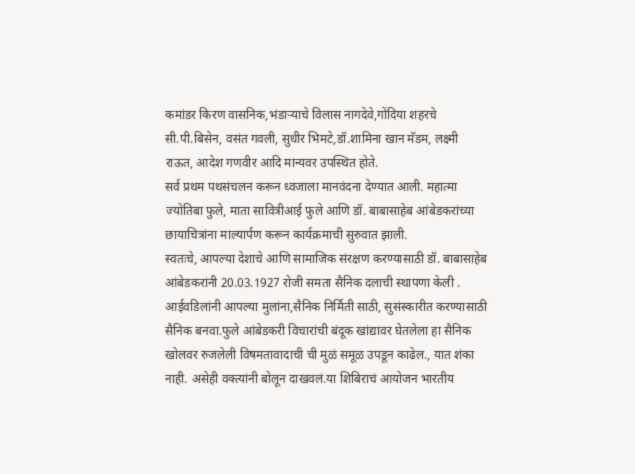कमांडर किरण वासनिक,भंडाऱ्याचे विलास नागदेवे,गोंदिया शहरचे सी.पी.बिसेन, वसंत गवली, सुधीर भिमटे,डॉ.शामिना खान मॅडम, लक्ष्मी राऊत, आदेश गणवीर आदि मान्यवर उपस्थित होते.
सर्व प्रथम पथसंचलन करून ध्वजाला मानवंदना देण्यात आली. महात्मा ज्योतिबा फुले, माता सावित्रीआई फुले आणि डॉ. बाबासाहेब आंबेडकरांच्या छायाचित्रांना माल्यार्पण करून कार्यक्रमाची सुरुवात झाली.
स्वतःचे, आपल्या देशाचे आणि सामाजिक संरक्षण करण्यासाठी डॉ. बाबासाहेब आंबेडकरांनी 20.03.1927 रोजी समता सैनिक दलाची स्थापणा केली . आईवडिलांनी आपल्या मुलांना,सैनिक निर्मिती साठी, सुसंस्कारीत करण्यासाठी सैनिक बनवा.फुले आंबेडकरी विचारांची बंदूक खांद्यावर घेतलेला हा सैनिक खोलवर रुजलेली विषमतावादाची ची मुळं समूळ उपडून काढेल., यात शंका नाही. असेही वक्त्यांनी बोलून दाखवलं.या शिबिराचं आयोजन भारतीय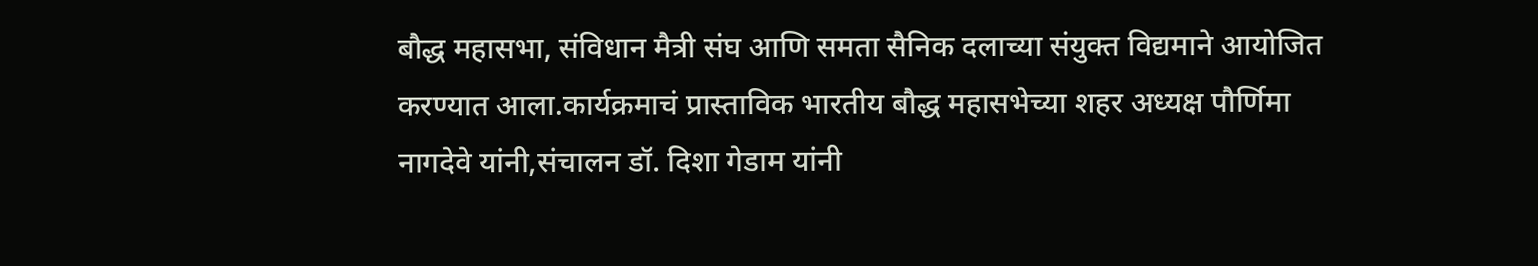बौद्ध महासभा, संविधान मैत्री संघ आणि समता सैनिक दलाच्या संयुक्त विद्यमाने आयोजित करण्यात आला.कार्यक्रमाचं प्रास्ताविक भारतीय बौद्ध महासभेच्या शहर अध्यक्ष पौर्णिमा नागदेवे यांनी,संचालन डॉ. दिशा गेडाम यांनी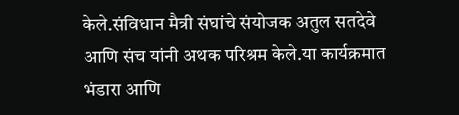केले.संविधान मैत्री संघांचे संयोजक अतुल सतदेवे आणि संच यांनी अथक परिश्रम केले.या कार्यक्रमात भंडारा आणि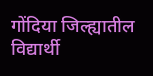गोंदिया जिल्ह्यातील विद्यार्थी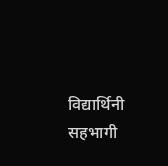विद्यार्थिनी सहभागी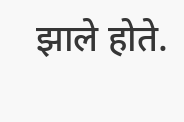झाले होते.